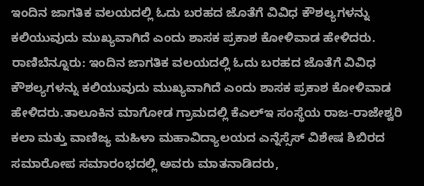ಇಂದಿನ ಜಾಗತಿಕ ವಲಯದಲ್ಲಿ ಓದು ಬರಹದ ಜೊತೆಗೆ ವಿವಿಧ ಕೌಶಲ್ಯಗಳನ್ನು ಕಲಿಯುವುದು ಮುಖ್ಯವಾಗಿದೆ ಎಂದು ಶಾಸಕ ಪ್ರಕಾಶ ಕೋಳಿವಾಡ ಹೇಳಿದರು.
ರಾಣಿಬೆನ್ನೂರು: ಇಂದಿನ ಜಾಗತಿಕ ವಲಯದಲ್ಲಿ ಓದು ಬರಹದ ಜೊತೆಗೆ ವಿವಿಧ ಕೌಶಲ್ಯಗಳನ್ನು ಕಲಿಯುವುದು ಮುಖ್ಯವಾಗಿದೆ ಎಂದು ಶಾಸಕ ಪ್ರಕಾಶ ಕೋಳಿವಾಡ ಹೇಳಿದರು.ತಾಲೂಕಿನ ಮಾಗೋಡ ಗ್ರಾಮದಲ್ಲಿ ಕೆಎಲ್ಇ ಸಂಸ್ಥೆಯ ರಾಜ-ರಾಜೇಶ್ವರಿ ಕಲಾ ಮತ್ತು ವಾಣಿಜ್ಯ ಮಹಿಳಾ ಮಹಾವಿದ್ಯಾಲಯದ ಎನ್ನೆಸ್ಸೆಸ್ ವಿಶೇಷ ಶಿಬಿರದ ಸಮಾರೋಪ ಸಮಾರಂಭದಲ್ಲಿ ಅವರು ಮಾತನಾಡಿದರು,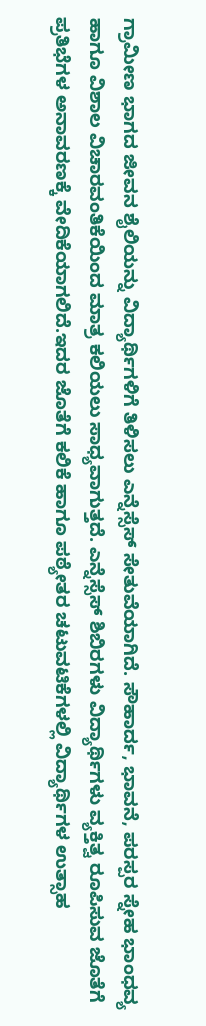ಗ್ರಾಮೀಣ ಭಾಗದ ಜೀವನ ಶೈಲಿಯನ್ನು ವಿದ್ಯಾರ್ಥಿಗಳಿಗೆ ತಿಳಿಸಲು ಎನ್ನೆಸ್ಸೆಸ್ ಸೇತುವೆಯಾಗಿದೆ. ಸೌಹಾರ್ದ, ಭಾವನೆ, ಪರಸ್ಪರ ಸ್ನೇಹ ಭಾಂಧವ್ಯ ಹಾಗೂ ವಿಶಾಲ ವಿಚಾರವಂತಿಕೆಯಿಂದ ಮಾತ್ರ ಕಲಿಯಲು ಸಾಧ್ಯವಾಗುತ್ತದೆ. ಎನ್ನೆಸ್ಸೆಸ್ ಶಿಬಿರಗಳು ವಿದ್ಯಾರ್ಥಿಗಳು ವ್ಯಕ್ತಿತ್ವ ರೂಪಿಸುವ ಜೊತೆಗೆ ಪ್ರತಿಭೆಗಳ ಅನಾವರಣಕ್ಕೆ ವೇದಿಕೆಯಾಗಲಿದೆ.ಇದರ ಜೊತೆಗೆ ಕಲಿಕೆ ಹಾಗೂ ಪಠ್ಯೇತರ ಚಟುವಟಿಕೆಗಳಲ್ಲಿ ವಿದ್ಯಾರ್ಥಿಗಳ ಉತ್ಸಾಹ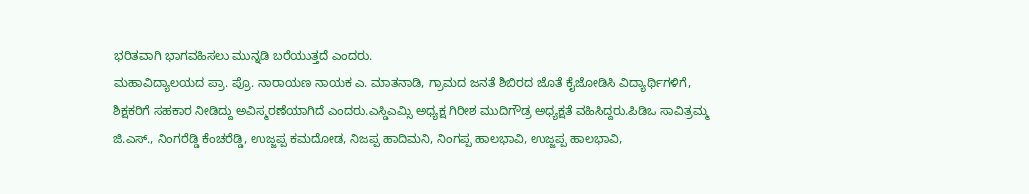ಭರಿತವಾಗಿ ಭಾಗವಹಿಸಲು ಮುನ್ನಡಿ ಬರೆಯುತ್ತದೆ ಎಂದರು.
ಮಹಾವಿದ್ಯಾಲಯದ ಪ್ರಾ. ಪ್ರೊ. ನಾರಾಯಣ ನಾಯಕ ಎ. ಮಾತನಾಡಿ, ಗ್ರಾಮದ ಜನತೆ ಶಿಬಿರದ ಜೊತೆ ಕೈಜೋಡಿಸಿ ವಿದ್ಯಾರ್ಥಿಗಳಿಗೆ, ಶಿಕ್ಷಕರಿಗೆ ಸಹಕಾರ ನೀಡಿದ್ದು ಅವಿಸ್ಮರಣೆಯಾಗಿದೆ ಎಂದರು.ಎಸ್ಡಿಎಮ್ಸಿ ಅಧ್ಯಕ್ಷ ಗಿರೀಶ ಮುದಿಗೌಡ್ರ ಅಧ್ಯಕ್ಷತೆ ವಹಿಸಿದ್ದರು.ಪಿಡಿಒ ಸಾವಿತ್ರಮ್ಮ ಜಿ.ಎಸ್., ನಿಂಗರೆಡ್ಡಿ ಕೆಂಚರೆಡ್ಡಿ, ಉಜ್ಜಪ್ಪ ಕಮದೋಡ, ನಿಜಪ್ಪ ಹಾದಿಮನಿ, ನಿಂಗಪ್ಪ ಹಾಲಭಾವಿ, ಉಜ್ಜಪ್ಪ ಹಾಲಭಾವಿ,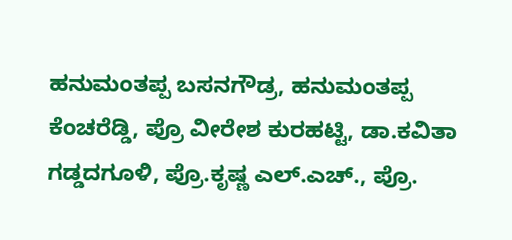ಹನುಮಂತಪ್ಪ ಬಸನಗೌಡ್ರ, ಹನುಮಂತಪ್ಪ ಕೆಂಚರೆಡ್ಡಿ, ಪ್ರೊ ವೀರೇಶ ಕುರಹಟ್ಟಿ, ಡಾ.ಕವಿತಾ ಗಡ್ಡದಗೂಳಿ, ಪ್ರೊ.ಕೃಷ್ಣ ಎಲ್.ಎಚ್., ಪ್ರೊ.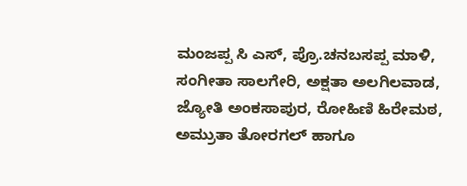ಮಂಜಪ್ಪ ಸಿ ಎಸ್, ಪ್ರೊ.ಚನಬಸಪ್ಪ ಮಾಳಿ, ಸಂಗೀತಾ ಸಾಲಗೇರಿ, ಅಕ್ಷತಾ ಅಲಗಿಲವಾಡ, ಜ್ಯೋತಿ ಅಂಕಸಾಪುರ, ರೋಹಿಣಿ ಹಿರೇಮಠ, ಅಮ್ರುತಾ ತೋರಗಲ್ ಹಾಗೂ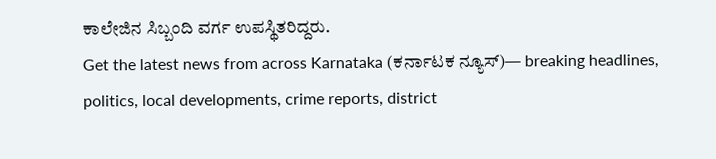ಕಾಲೇಜಿನ ಸಿಬ್ಬಂದಿ ವರ್ಗ ಉಪಸ್ಥಿತರಿದ್ದರು.
Get the latest news from across Karnataka (ಕರ್ನಾಟಕ ನ್ಯೂಸ್)— breaking headlines, politics, local developments, crime reports, district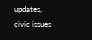updates, civic issues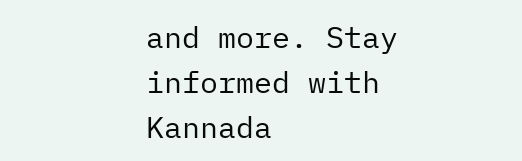and more. Stay informed with Kannada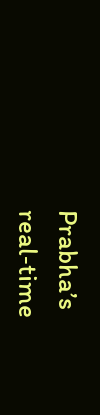Prabha’s real‑time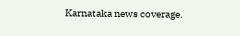Karnataka news coverage.